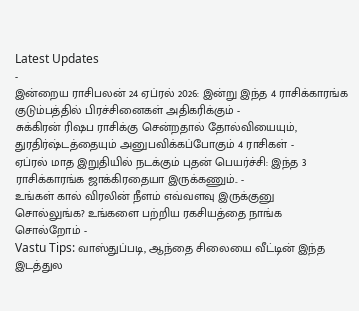Latest Updates
-
இன்றைய ராசிபலன் 24 ஏப்ரல் 2026: இன்று இந்த 4 ராசிக்காரங்க குடும்பத்தில் பிரச்சினைகள் அதிகரிக்கும் -
சுக்கிரன் ரிஷப ராசிக்கு சென்றதால் தோல்வியையும், துரதிர்ஷ்டத்தையும் அனுபவிக்கப்போகும் 4 ராசிகள் -
ஏப்ரல் மாத இறுதியில் நடக்கும் புதன் பெயர்ச்சி: இந்த 3 ராசிக்காரங்க ஜாக்கிரதையா இருக்கணும்.. -
உங்கள் கால் விரலின் நீளம் எவ்வளவு இருக்குனு சொல்லுங்க? உங்களை பற்றிய ரகசியத்தை நாங்க சொல்றோம் -
Vastu Tips: வாஸ்துப்படி, ஆந்தை சிலையை வீட்டின் இந்த இடத்துல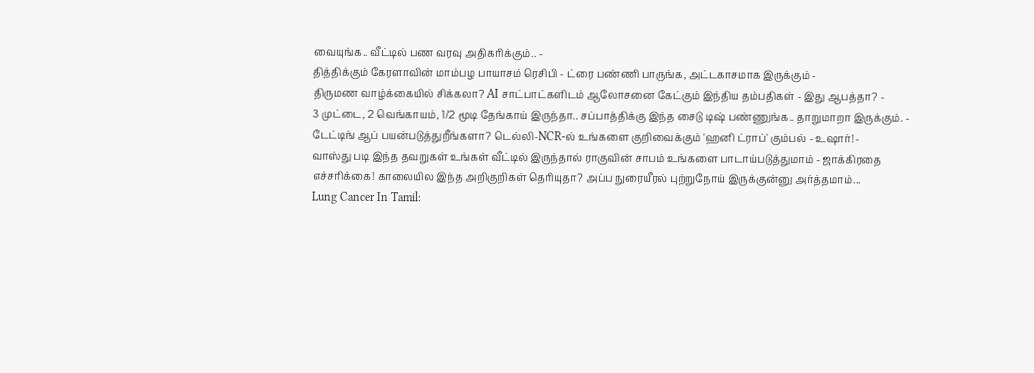வையுங்க.. வீட்டில் பண வரவு அதிகரிக்கும்.. -
தித்திக்கும் கேரளாவின் மாம்பழ பாயாசம் ரெசிபி - ட்ரை பண்ணி பாருங்க, அட்டகாசமாக இருக்கும் -
திருமண வாழ்க்கையில் சிக்கலா? AI சாட்பாட்களிடம் ஆலோசனை கேட்கும் இந்திய தம்பதிகள் - இது ஆபத்தா? -
3 முட்டை, 2 வெங்காயம், 1/2 மூடி தேங்காய் இருந்தா.. சப்பாத்திக்கு இந்த சைடு டிஷ் பண்ணுங்க.. தாறுமாறா இருக்கும். -
டேட்டிங் ஆப் பயன்படுத்துறீங்களா? டெல்லி-NCR-ல் உங்களை குறிவைக்கும் 'ஹனி ட்ராப்' கும்பல் - உஷார்! -
வாஸ்து படி இந்த தவறுகள் உங்கள் வீட்டில் இருந்தால் ராகுவின் சாபம் உங்களை பாடாய்படுத்துமாம் - ஜாக்கிரதை
எச்சரிக்கை! காலையில இந்த அறிகுறிகள் தெரியுதா? அப்ப நுரையீரல் புற்றுநோய் இருக்குன்னு அர்த்தமாம்...
Lung Cancer In Tamil: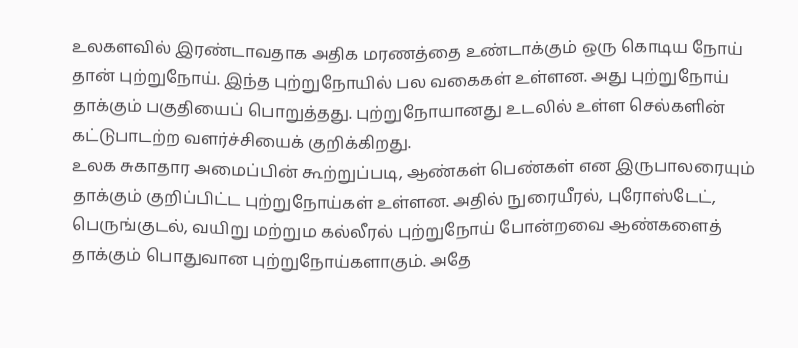உலகளவில் இரண்டாவதாக அதிக மரணத்தை உண்டாக்கும் ஒரு கொடிய நோய் தான் புற்றுநோய். இந்த புற்றுநோயில் பல வகைகள் உள்ளன. அது புற்றுநோய் தாக்கும் பகுதியைப் பொறுத்தது. புற்றுநோயானது உடலில் உள்ள செல்களின் கட்டுபாடற்ற வளர்ச்சியைக் குறிக்கிறது.
உலக சுகாதார அமைப்பின் கூற்றுப்படி, ஆண்கள் பெண்கள் என இருபாலரையும் தாக்கும் குறிப்பிட்ட புற்றுநோய்கள் உள்ளன. அதில் நுரையீரல், புரோஸ்டேட், பெருங்குடல், வயிறு மற்றும கல்லீரல் புற்றுநோய் போன்றவை ஆண்களைத் தாக்கும் பொதுவான புற்றுநோய்களாகும். அதே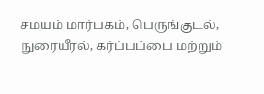சமயம் மார்பகம், பெருங்குடல், நுரையீரல், கர்ப்பப்பை மற்றும்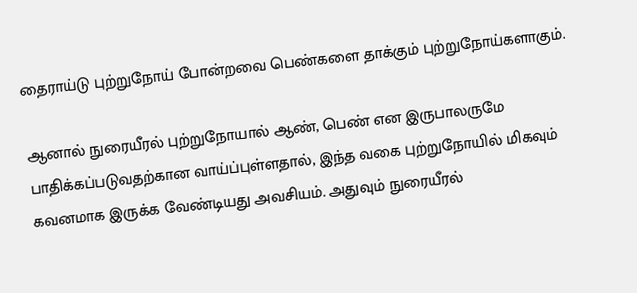தைராய்டு புற்றுநோய் போன்றவை பெண்களை தாக்கும் புற்றுநோய்களாகும்.

ஆனால் நுரையீரல் புற்றுநோயால் ஆண், பெண் என இருபாலருமே பாதிக்கப்படுவதற்கான வாய்ப்புள்ளதால், இந்த வகை புற்றுநோயில் மிகவும் கவனமாக இருக்க வேண்டியது அவசியம். அதுவும் நுரையீரல்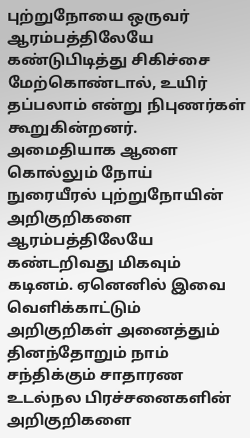புற்றுநோயை ஒருவர் ஆரம்பத்திலேயே கண்டுபிடித்து சிகிச்சை மேற்கொண்டால், உயிர் தப்பலாம் என்று நிபுணர்கள் கூறுகின்றனர்.
அமைதியாக ஆளை கொல்லும் நோய்
நுரையீரல் புற்றுநோயின் அறிகுறிகளை ஆரம்பத்திலேயே கண்டறிவது மிகவும் கடினம். ஏனெனில் இவை வெளிக்காட்டும் அறிகுறிகள் அனைத்தும் தினந்தோறும் நாம் சந்திக்கும் சாதாரண உடல்நல பிரச்சனைகளின் அறிகுறிகளை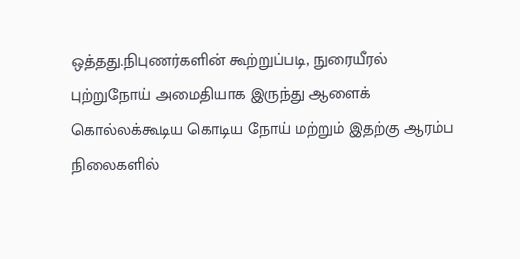ஒத்தது.நிபுணர்களின் கூற்றுப்படி, நுரையீரல் புற்றுநோய் அமைதியாக இருந்து ஆளைக் கொல்லக்கூடிய கொடிய நோய் மற்றும் இதற்கு ஆரம்ப நிலைகளில்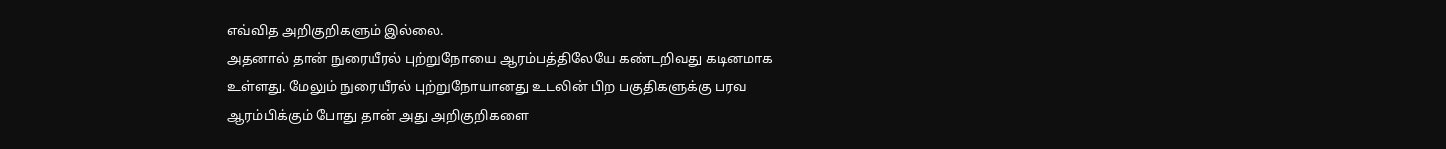எவ்வித அறிகுறிகளும் இல்லை.
அதனால் தான் நுரையீரல் புற்றுநோயை ஆரம்பத்திலேயே கண்டறிவது கடினமாக உள்ளது. மேலும் நுரையீரல் புற்றுநோயானது உடலின் பிற பகுதிகளுக்கு பரவ ஆரம்பிக்கும் போது தான் அது அறிகுறிகளை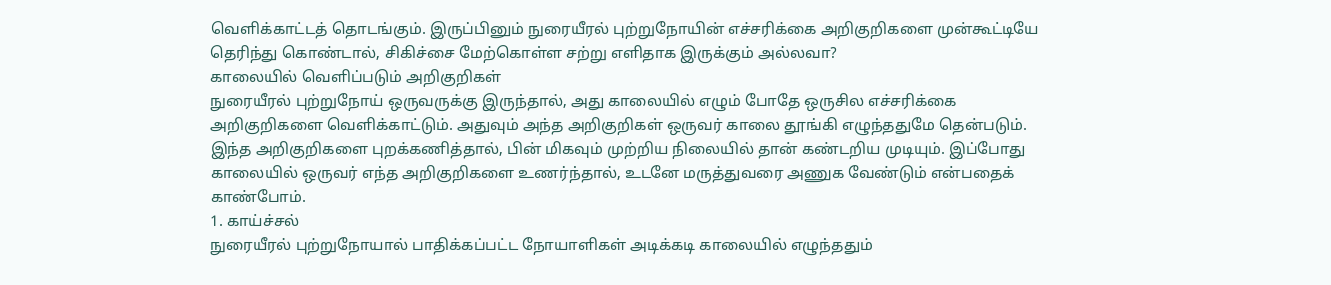வெளிக்காட்டத் தொடங்கும். இருப்பினும் நுரையீரல் புற்றுநோயின் எச்சரிக்கை அறிகுறிகளை முன்கூட்டியே தெரிந்து கொண்டால், சிகிச்சை மேற்கொள்ள சற்று எளிதாக இருக்கும் அல்லவா?
காலையில் வெளிப்படும் அறிகுறிகள்
நுரையீரல் புற்றுநோய் ஒருவருக்கு இருந்தால், அது காலையில் எழும் போதே ஒருசில எச்சரிக்கை அறிகுறிகளை வெளிக்காட்டும். அதுவும் அந்த அறிகுறிகள் ஒருவர் காலை தூங்கி எழுந்ததுமே தென்படும். இந்த அறிகுறிகளை புறக்கணித்தால், பின் மிகவும் முற்றிய நிலையில் தான் கண்டறிய முடியும். இப்போது காலையில் ஒருவர் எந்த அறிகுறிகளை உணர்ந்தால், உடனே மருத்துவரை அணுக வேண்டும் என்பதைக் காண்போம்.
1. காய்ச்சல்
நுரையீரல் புற்றுநோயால் பாதிக்கப்பட்ட நோயாளிகள் அடிக்கடி காலையில் எழுந்ததும்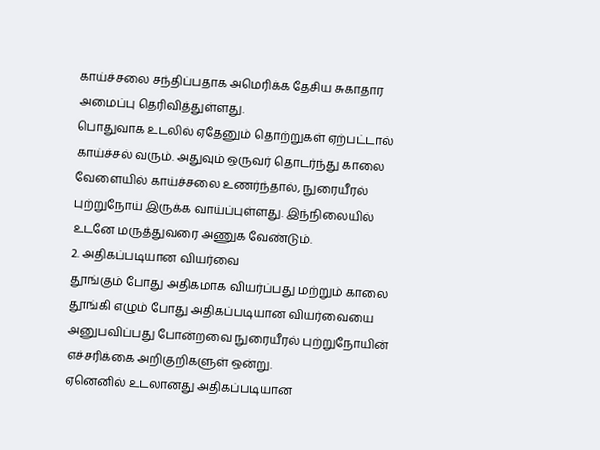காய்ச்சலை சந்திப்பதாக அமெரிக்க தேசிய சுகாதார அமைப்பு தெரிவித்துள்ளது.
பொதுவாக உடலில் ஏதேனும் தொற்றுகள் ஏற்பட்டால் காய்ச்சல் வரும். அதுவும் ஒருவர் தொடர்ந்து காலை வேளையில் காய்ச்சலை உணர்ந்தால், நுரையீரல் புற்றுநோய் இருக்க வாய்ப்புள்ளது. இந்நிலையில் உடனே மருத்துவரை அணுக வேண்டும்.
2. அதிகப்படியான வியர்வை
தூங்கும் போது அதிகமாக வியர்ப்பது மற்றும் காலை தூங்கி எழும் போது அதிகப்படியான வியர்வையை அனுபவிப்பது போன்றவை நுரையீரல் புற்றுநோயின் எச்சரிக்கை அறிகுறிகளுள் ஒன்று.
ஏனெனில் உடலானது அதிகப்படியான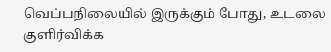வெப்பநிலையில் இருக்கும் போது, உடலை குளிர்விக்க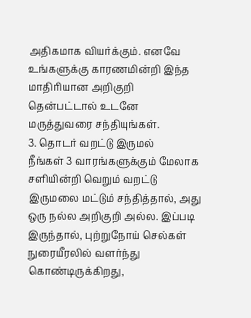அதிகமாக வியர்க்கும். எனவே உங்களுக்கு காரணமின்றி இந்த மாதிரியான அறிகுறி தென்பட்டால் உடனே மருத்துவரை சந்தியுங்கள்.
3. தொடர் வறட்டு இருமல்
நீங்கள் 3 வாரங்களுக்கும் மேலாக சளியின்றி வெறும் வறட்டு இருமலை மட்டும் சந்தித்தால், அது ஒரு நல்ல அறிகுறி அல்ல. இப்படி இருந்தால், புற்றுநோய் செல்கள் நுரையீரலில் வளர்ந்து கொண்டிருக்கிறது,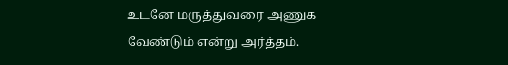உடனே மருத்துவரை அணுக வேண்டும் என்று அர்த்தம்.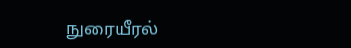நுரையீரல்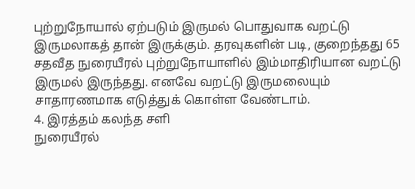புற்றுநோயால் ஏற்படும் இருமல் பொதுவாக வறட்டு இருமலாகத் தான் இருக்கும். தரவுகளின் படி, குறைந்தது 65 சதவீத நுரையீரல் புற்றுநோயாளில் இம்மாதிரியான வறட்டு இருமல் இருந்தது. எனவே வறட்டு இருமலையும் சாதாரணமாக எடுத்துக் கொள்ள வேண்டாம்.
4. இரத்தம் கலந்த சளி
நுரையீரல்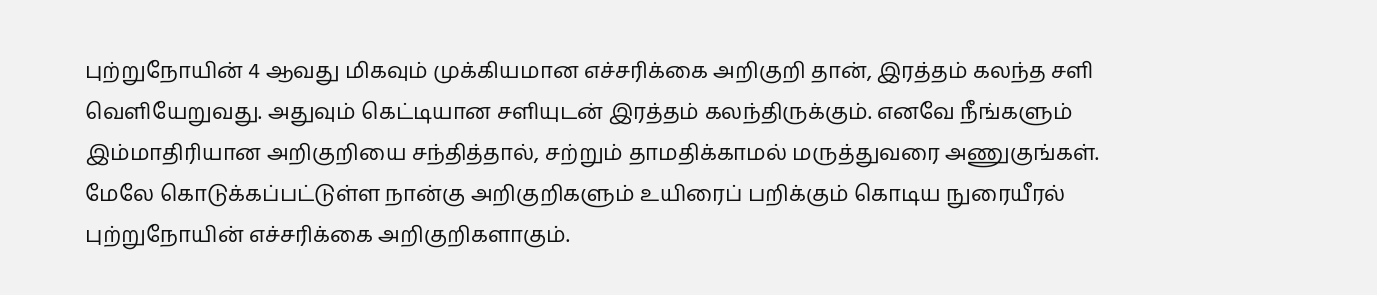புற்றுநோயின் 4 ஆவது மிகவும் முக்கியமான எச்சரிக்கை அறிகுறி தான், இரத்தம் கலந்த சளி வெளியேறுவது. அதுவும் கெட்டியான சளியுடன் இரத்தம் கலந்திருக்கும். எனவே நீங்களும் இம்மாதிரியான அறிகுறியை சந்தித்தால், சற்றும் தாமதிக்காமல் மருத்துவரை அணுகுங்கள்.
மேலே கொடுக்கப்பட்டுள்ள நான்கு அறிகுறிகளும் உயிரைப் பறிக்கும் கொடிய நுரையீரல் புற்றுநோயின் எச்சரிக்கை அறிகுறிகளாகும்.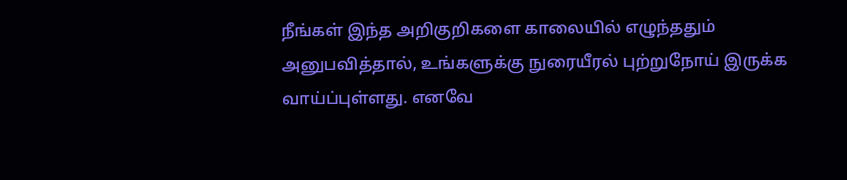நீங்கள் இந்த அறிகுறிகளை காலையில் எழுந்ததும் அனுபவித்தால், உங்களுக்கு நுரையீரல் புற்றுநோய் இருக்க வாய்ப்புள்ளது. எனவே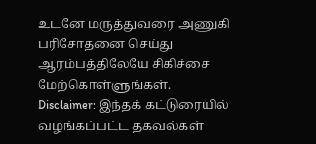உடனே மருத்துவரை அணுகி பரிசோதனை செய்து ஆரம்பத்திலேயே சிகிச்சை மேற்கொள்ளுங்கள்.
Disclaimer: இந்தக் கட்டுரையில் வழங்கப்பட்ட தகவல்கள்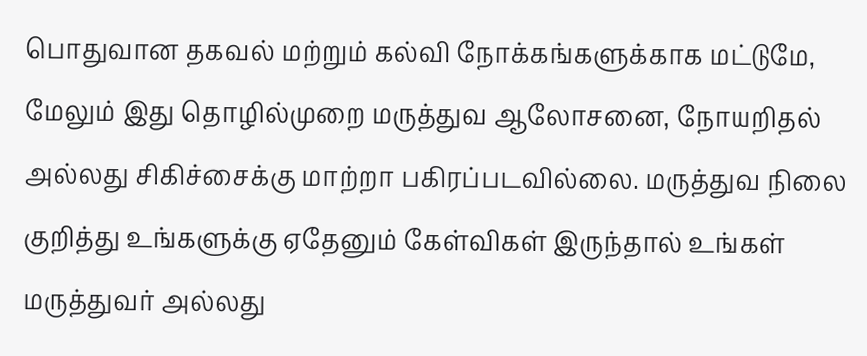பொதுவான தகவல் மற்றும் கல்வி நோக்கங்களுக்காக மட்டுமே, மேலும் இது தொழில்முறை மருத்துவ ஆலோசனை, நோயறிதல் அல்லது சிகிச்சைக்கு மாற்றா பகிரப்படவில்லை. மருத்துவ நிலை குறித்து உங்களுக்கு ஏதேனும் கேள்விகள் இருந்தால் உங்கள் மருத்துவர் அல்லது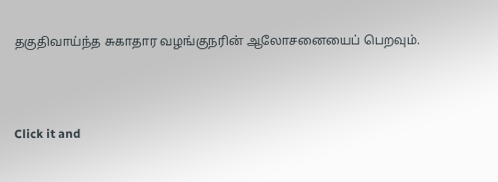தகுதிவாய்ந்த சுகாதார வழங்குநரின் ஆலோசனையைப் பெறவும்.



Click it and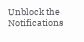Unblock the Notifications